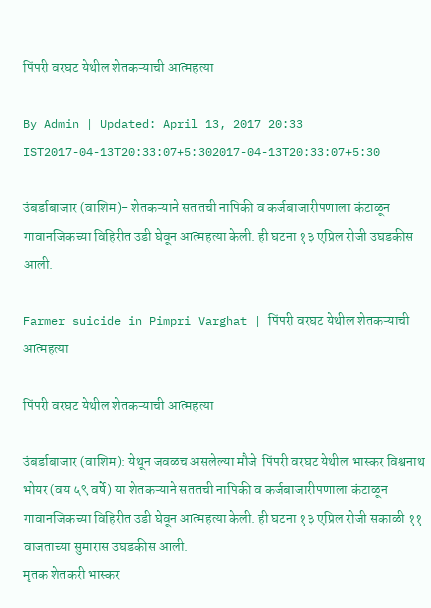पिंपरी वरघट येथील शेतकऱ्याची आत्महत्या

By Admin | Updated: April 13, 2017 20:33 IST2017-04-13T20:33:07+5:302017-04-13T20:33:07+5:30

उंबर्डाबाजार (वाशिम)- शेतकऱ्याने सततची नापिकी व कर्जबाजारीपणाला कंटाळून गावानजिकच्या विहिरीत उडी घेवून आत्महत्या केली. ही घटना १३ एप्रिल रोजी उघडकीस आली.

Farmer suicide in Pimpri Varghat | पिंपरी वरघट येथील शेतकऱ्याची आत्महत्या

पिंपरी वरघट येथील शेतकऱ्याची आत्महत्या

उंबर्डाबाजार (वाशिम): येथून जवळच असलेल्या मौजे  पिंपरी वरघट येथील भास्कर विश्वनाथ भोयर (वय ५९ वर्षे) या शेतकऱ्याने सततची नापिकी व कर्जबाजारीपणाला कंटाळून गावानजिकच्या विहिरीत उडी घेवून आत्महत्या केली. ही घटना १३ एप्रिल रोजी सकाळी ११ वाजताच्या सुमारास उघडकीस आली.
मृतक शेतकरी भास्कर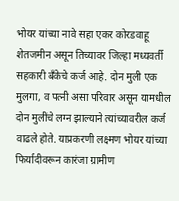भोयर यांच्या नावे सहा एकर कोरडवाहू शेतजमीन असून तिच्यावर जिल्हा मध्यवर्ती सहकारी बँकेचे कर्ज आहे. दोन मुली एक मुलगा, व पत्नी असा परिवार असून यामधील दोन मुलींचे लग्न झाल्याने त्यांच्यावरील कर्ज वाढले होते. याप्रकरणी लक्ष्मण भोयर यांच्या फिर्यादीवरून कारंजा ग्रामीण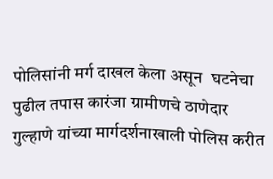पोलिसांनी मर्ग दाखल केला असून  घटनेचा पुढील तपास कारंजा ग्रामीणचे ठाणेदार गुल्हाणे यांच्या मार्गदर्शनाखाली पोलिस करीत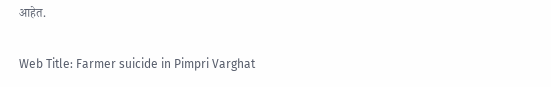आहेत.

Web Title: Farmer suicide in Pimpri Varghat